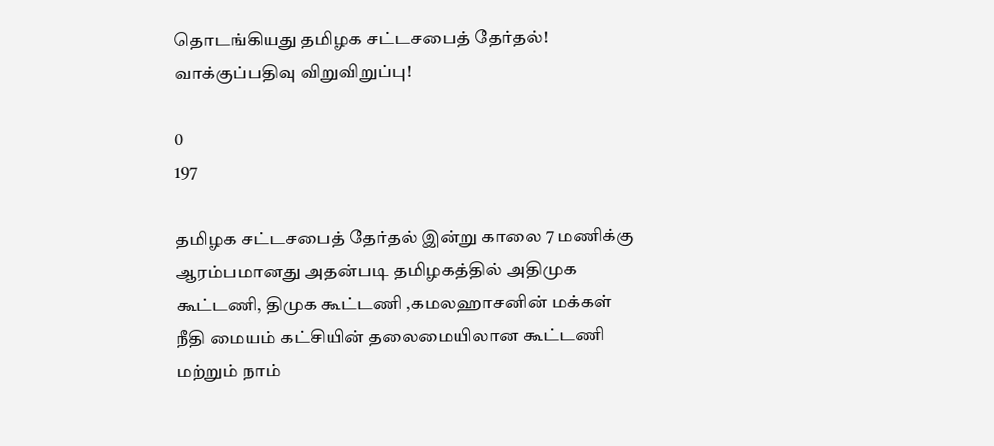தொடங்கியது தமிழக சட்டசபைத் தேர்தல்! வாக்குப்பதிவு விறுவிறுப்பு!

0
197

தமிழக சட்டசபைத் தேர்தல் இன்று காலை 7 மணிக்கு ஆரம்பமானது அதன்படி தமிழகத்தில் அதிமுக கூட்டணி, திமுக கூட்டணி ,கமலஹாசனின் மக்கள் நீதி மையம் கட்சியின் தலைமையிலான கூட்டணி மற்றும் நாம்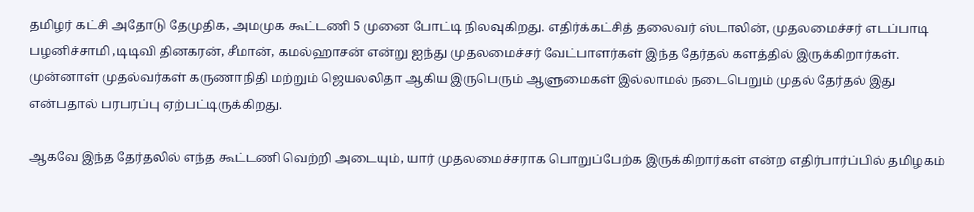தமிழர் கட்சி அதோடு தேமுதிக, அமமுக கூட்டணி 5 முனை போட்டி நிலவுகிறது. எதிர்க்கட்சித் தலைவர் ஸ்டாலின், முதலமைச்சர் எடப்பாடி பழனிச்சாமி ,டிடிவி தினகரன், சீமான், கமல்ஹாசன் என்று ஐந்து முதலமைச்சர் வேட்பாளர்கள் இந்த தேர்தல் களத்தில் இருக்கிறார்கள். முன்னாள் முதல்வர்கள் கருணாநிதி மற்றும் ஜெயலலிதா ஆகிய இருபெரும் ஆளுமைகள் இல்லாமல் நடைபெறும் முதல் தேர்தல் இது என்பதால் பரபரப்பு ஏற்பட்டிருக்கிறது.

ஆகவே இந்த தேர்தலில் எந்த கூட்டணி வெற்றி அடையும், யார் முதலமைச்சராக பொறுப்பேற்க இருக்கிறார்கள் என்ற எதிர்பார்ப்பில் தமிழகம்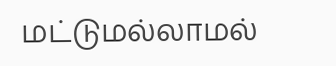மட்டுமல்லாமல்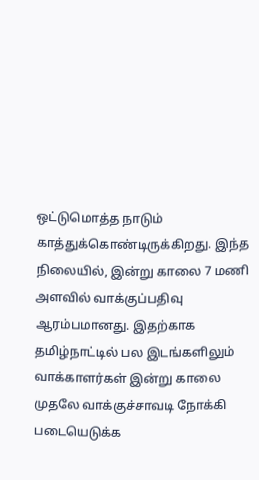ஒட்டுமொத்த நாடும் காத்துக்கொண்டிருக்கிறது. இந்த நிலையில், இன்று காலை 7 மணி அளவில் வாக்குப்பதிவு ஆரம்பமானது. இதற்காக தமிழ்நாட்டில் பல இடங்களிலும் வாக்காளர்கள் இன்று காலை முதலே வாக்குச்சாவடி நோக்கி படையெடுக்க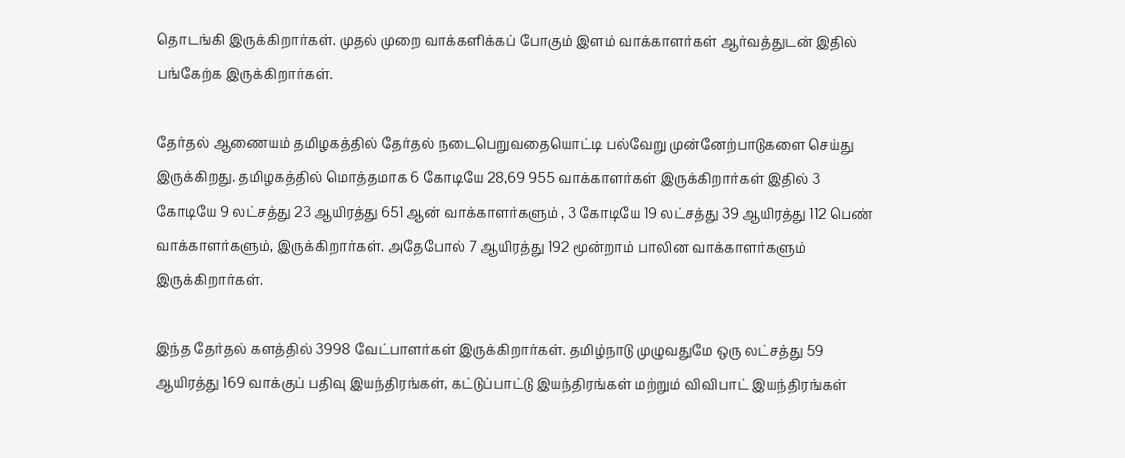தொடங்கி இருக்கிறார்கள். முதல் முறை வாக்களிக்கப் போகும் இளம் வாக்காளர்கள் ஆர்வத்துடன் இதில் பங்கேற்க இருக்கிறார்கள்.

தேர்தல் ஆணையம் தமிழகத்தில் தேர்தல் நடைபெறுவதையொட்டி பல்வேறு முன்னேற்பாடுகளை செய்து இருக்கிறது. தமிழகத்தில் மொத்தமாக 6 கோடியே 28,69 955 வாக்காளர்கள் இருக்கிறார்கள் இதில் 3 கோடியே 9 லட்சத்து 23 ஆயிரத்து 651 ஆன் வாக்காளர்களும் , 3 கோடியே 19 லட்சத்து 39 ஆயிரத்து 112 பெண் வாக்காளர்களும், இருக்கிறார்கள். அதேபோல் 7 ஆயிரத்து 192 மூன்றாம் பாலின வாக்காளர்களும் இருக்கிறார்கள்.

இந்த தேர்தல் களத்தில் 3998 வேட்பாளர்கள் இருக்கிறார்கள். தமிழ்நாடு முழுவதுமே ஒரு லட்சத்து 59 ஆயிரத்து 169 வாக்குப் பதிவு இயந்திரங்கள், கட்டுப்பாட்டு இயந்திரங்கள் மற்றும் விவிபாட் இயந்திரங்கள்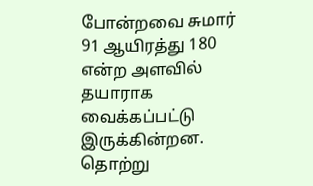போன்றவை சுமார் 91 ஆயிரத்து 180 என்ற அளவில் தயாராக வைக்கப்பட்டு இருக்கின்றன. தொற்று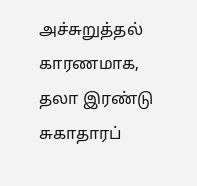அச்சுறுத்தல் காரணமாக, தலா இரண்டு சுகாதாரப்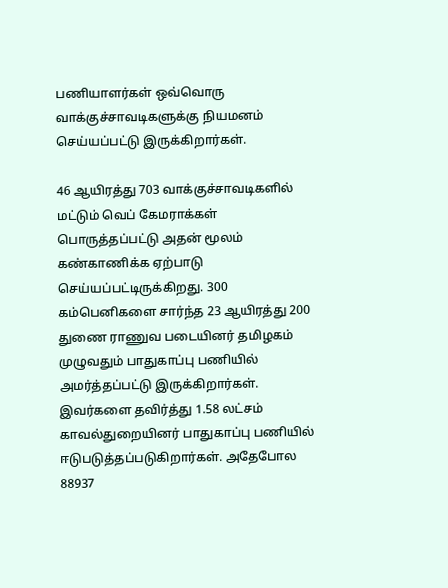பணியாளர்கள் ஒவ்வொரு வாக்குச்சாவடிகளுக்கு நியமனம் செய்யப்பட்டு இருக்கிறார்கள்.

46 ஆயிரத்து 703 வாக்குச்சாவடிகளில் மட்டும் வெப் கேமராக்கள் பொருத்தப்பட்டு அதன் மூலம் கண்காணிக்க ஏற்பாடு செய்யப்பட்டிருக்கிறது. 300 கம்பெனிகளை சார்ந்த 23 ஆயிரத்து 200 துணை ராணுவ படையினர் தமிழகம் முழுவதும் பாதுகாப்பு பணியில் அமர்த்தப்பட்டு இருக்கிறார்கள். இவர்களை தவிர்த்து 1.58 லட்சம் காவல்துறையினர் பாதுகாப்பு பணியில் ஈடுபடுத்தப்படுகிறார்கள். அதேபோல 88937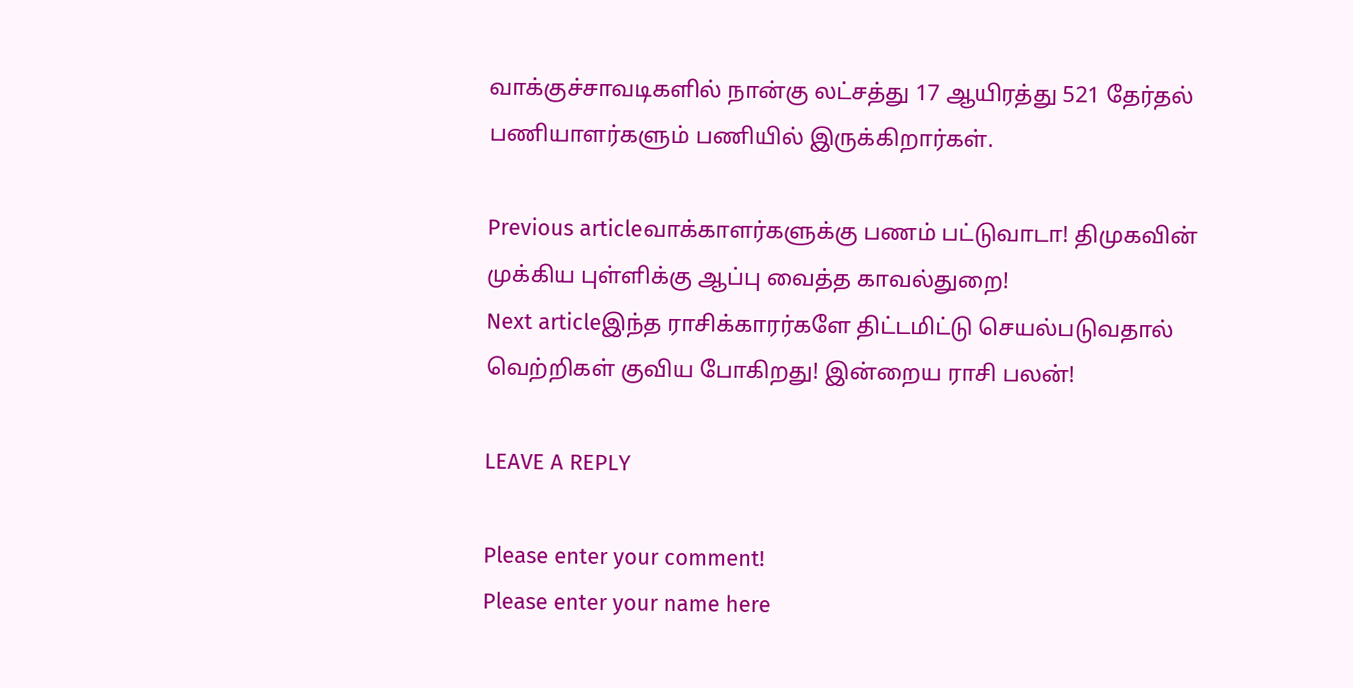வாக்குச்சாவடிகளில் நான்கு லட்சத்து 17 ஆயிரத்து 521 தேர்தல் பணியாளர்களும் பணியில் இருக்கிறார்கள்.

Previous articleவாக்காளர்களுக்கு பணம் பட்டுவாடா! திமுகவின் முக்கிய புள்ளிக்கு ஆப்பு வைத்த காவல்துறை!
Next articleஇந்த ராசிக்காரர்களே திட்டமிட்டு செயல்படுவதால் வெற்றிகள் குவிய போகிறது! இன்றைய ராசி பலன்!

LEAVE A REPLY

Please enter your comment!
Please enter your name here